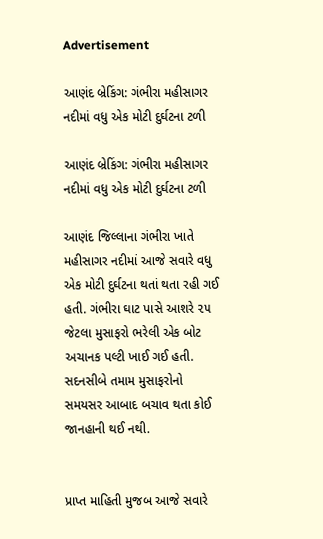Advertisement

આણંદ બ્રેકિંગ: ગંભીરા મહીસાગર નદીમાં વધુ એક મોટી દુર્ઘટના ટળી

આણંદ બ્રેકિંગ: ગંભીરા મહીસાગર નદીમાં વધુ એક મોટી દુર્ઘટના ટળી

આણંદ જિલ્લાના ગંભીરા ખાતે મહીસાગર નદીમાં આજે સવારે વધુ એક મોટી દુર્ઘટના થતાં થતા રહી ગઈ હતી. ગંભીરા ઘાટ પાસે આશરે ૨૫ જેટલા મુસાફરો ભરેલી એક બોટ અચાનક પલ્ટી ખાઈ ગઈ હતી. સદનસીબે તમામ મુસાફરોનો સમયસર આબાદ બચાવ થતા કોઈ જાનહાની થઈ નથી.


પ્રાપ્ત માહિતી મુજબ આજે સવારે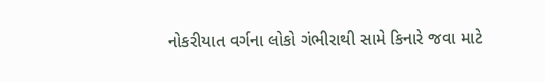નોકરીયાત વર્ગના લોકો ગંભીરાથી સામે કિનારે જવા માટે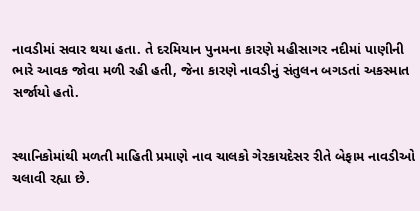નાવડીમાં સવાર થયા હતા. તે દરમિયાન પુનમના કારણે મહીસાગર નદીમાં પાણીની ભારે આવક જોવા મળી રહી હતી, જેના કારણે નાવડીનું સંતુલન બગડતાં અકસ્માત સર્જાયો હતો.


સ્થાનિકોમાંથી મળતી માહિતી પ્રમાણે નાવ ચાલકો ગેરકાયદેસર રીતે બેફામ નાવડીઓ ચલાવી રહ્યા છે.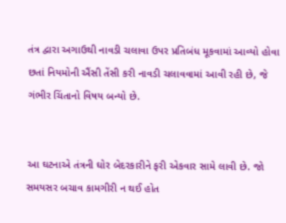તંત્ર દ્વારા અગાઉથી નાવડી ચલાવા ઉપર પ્રતિબંધ મૂકવામાં આવ્યો હોવા છતાં નિયમોની ઐંસી તેંસી કરી નાવડી ચલાવવામાં આવી રહી છે, જે ગંભીર ચિંતાનો વિષય બન્યો છે.


આ ઘટનાએ તંત્રની ઘોર બેદરકારીને ફરી એકવાર સામે લાવી છે. જો સમયસર બચાવ કામગીરી ન થઈ હોત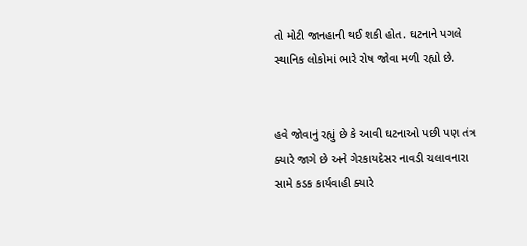તો મોટી જાનહાની થઈ શકી હોત. ઘટનાને પગલે સ્થાનિક લોકોમાં ભારે રોષ જોવા મળી રહ્યો છે.


હવે જોવાનું રહ્યું છે કે આવી ઘટનાઓ પછી પણ તંત્ર ક્યારે જાગે છે અને ગેરકાયદેસર નાવડી ચલાવનારા સામે કડક કાર્યવાહી ક્યારે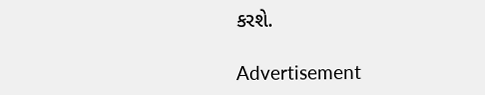કરશે.

Advertisement